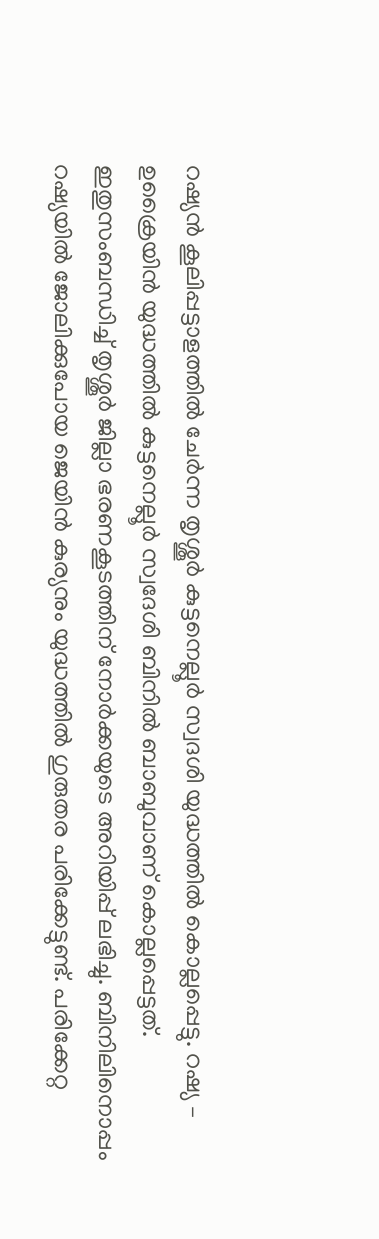റഷ്യൻ കൂലിപ്പട്ടാളത്തിൽ ചേർന്ന തൃശ്ശൂർ കുട്ടനെല്ലൂർ സ്വദശി യുദ്ധത്തിൽ കൊല്ലപ്പെട്ടു. റഷ്യ – ഉക്രൈയിൻ യുദ്ധത്തിൽ കുട്ടനെല്ലൂർ സ്വദേശി ബിനിൽ ബാബുവാണ് കൊല്ലപ്പെട്ടത്. ഇതുസംബന്ധിച്ച് തൃശ്ശൂർ ജില്ലാ ഭരണകൂടത്തിന് നോർക്കയുടെ അറിയിപ്പ് ലഭിച്ചു. ബിനിലിനൊപ്പം റഷ്യയിൽ ജോലിക്കുപോയ ജെയിൻ കുര്യനും യുദ്ധത്തിൽ ഗുരുതര പരിക്കേട്ടുണ്ട്. പരിക്കേറ്റ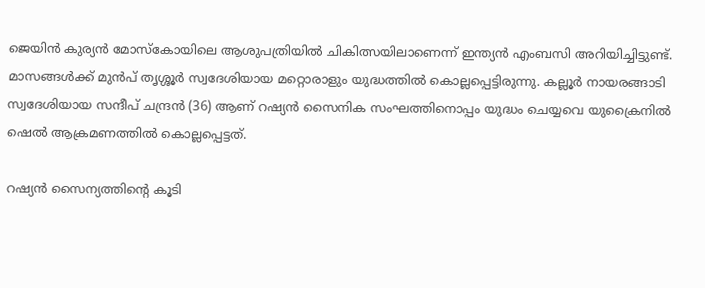ജെയിൻ കുര്യൻ മോസ്കോയിലെ ആശുപത്രിയിൽ ചികിത്സയിലാണെന്ന് ഇന്ത്യൻ എംബസി അറിയിച്ചിട്ടുണ്ട്. മാസങ്ങൾക്ക് മുൻപ് തൃശ്ശൂർ സ്വദേശിയായ മറ്റൊരാളും യുദ്ധത്തിൽ കൊല്ലപ്പെട്ടിരുന്നു. കല്ലൂർ നായരങ്ങാടി സ്വദേശിയായ സന്ദീപ് ചന്ദ്രൻ (36) ആണ് റഷ്യൻ സൈനിക സംഘത്തിനൊപ്പം യുദ്ധം ചെയ്യവെ യുക്രൈനിൽ ഷെൽ ആക്രമണത്തിൽ കൊല്ലപ്പെട്ടത്.

റഷ്യൻ സൈന്യത്തിന്‍റെ കൂടി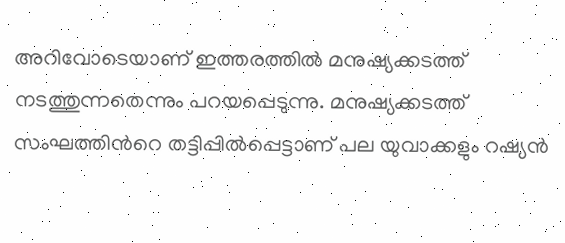അറിവോടെയാണ് ഇത്തരത്തിൽ മനുഷ്യക്കടത്ത് നടത്തുന്നതെന്നും പറയപ്പെടുന്നു. മനുഷ്യക്കടത്ത് സംഘത്തിന്‍റെ തട്ടിപ്പിൽപ്പെട്ടാണ് പല യുവാക്കളും റഷ്യൻ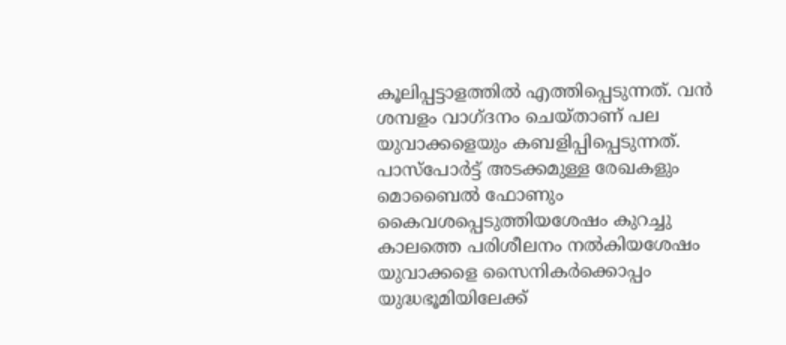കൂലിപ്പട്ടാളത്തിൽ എത്തിപ്പെടുന്നത്. വൻ ശമ്പളം വാഗ്ദ‌നം ചെയ്‌താണ് പല യുവാക്കളെയും കബളിപ്പിപ്പെടുന്നത്. പാസ്പോർട്ട് അടക്കമുള്ള രേഖകളും മൊബൈൽ ഫോണും കൈവശപ്പെടുത്തിയശേഷം കുറച്ചു കാലത്തെ പരിശീലനം നൽകിയശേഷം യുവാക്കളെ സൈനികർക്കൊപ്പം യുദ്ധഭൂമിയിലേക്ക്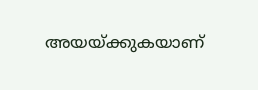അയയ്ക്കുകയാണ്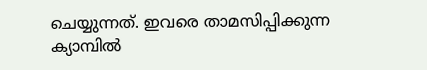ചെയ്യുന്നത്. ഇവരെ താമസിപ്പിക്കുന്ന ക്യാമ്പിൽ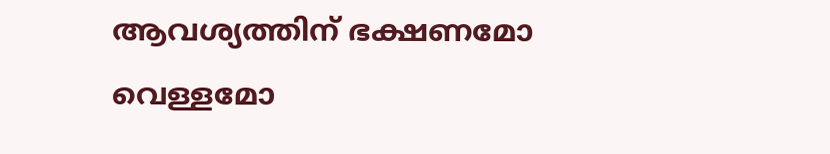ആവശ്യത്തിന് ഭക്ഷണമോ വെള്ളമോ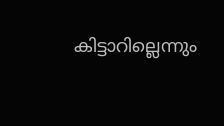കിട്ടാറില്ലെന്നും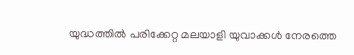യുദ്ധത്തിൽ പരിക്കേറ്റ മലയാളി യുവാക്കൾ നേരത്തെ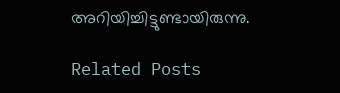അറിയിച്ചിട്ടുണ്ടായിരുന്നു.

Related Posts